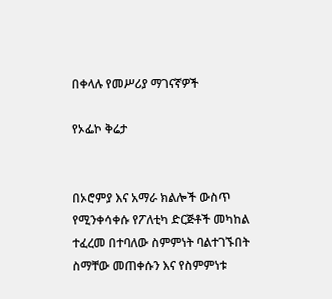በቀላሉ የመሥሪያ ማገናኛዎች

የኦፌኮ ቅሬታ


በኦሮምያ እና አማራ ክልሎች ውስጥ የሚንቀሳቀሱ የፖለቲካ ድርጅቶች መካከል ተፈረመ በተባለው ስምምነት ባልተገኙበት ስማቸው መጠቀሱን እና የስምምነቱ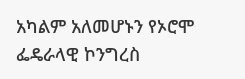አካልም አለመሆኑን የኦሮሞ ፌዴራላዊ ኮንግረስ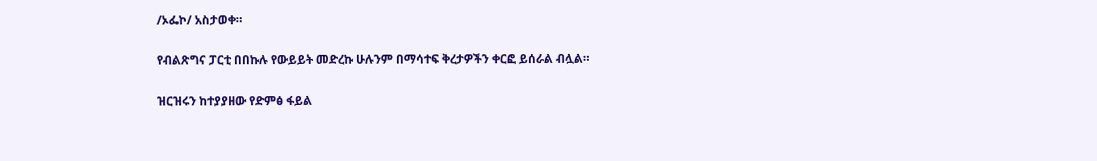/ኦፌኮ/ አስታወቀ።

የብልጽግና ፓርቲ በበኩሉ የውይይት መድረኩ ሁሉንም በማሳተፍ ቅረታዎችን ቀርፎ ይሰራል ብሏል።

ዝርዝሩን ከተያያዘው የድምፅ ፋይል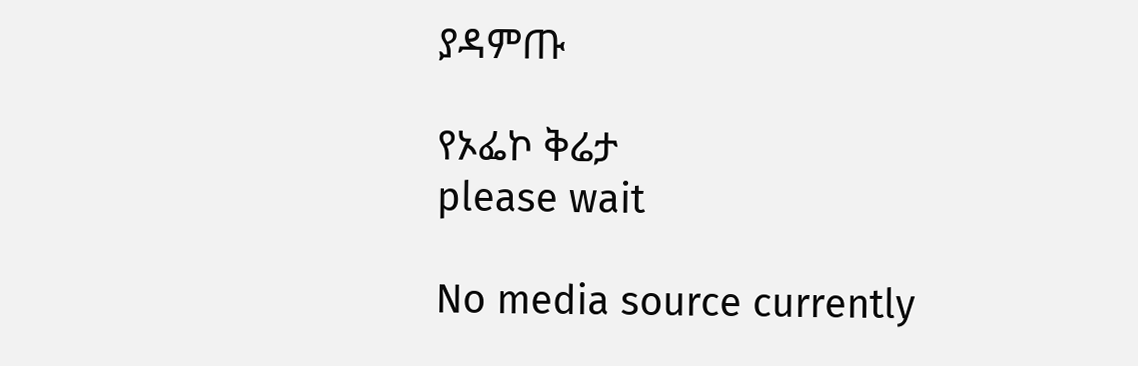ያዳምጡ

የኦፌኮ ቅሬታ
please wait

No media source currently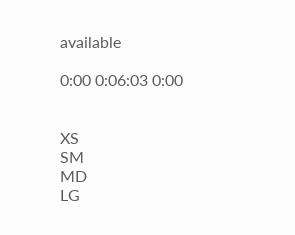available

0:00 0:06:03 0:00


XS
SM
MD
LG